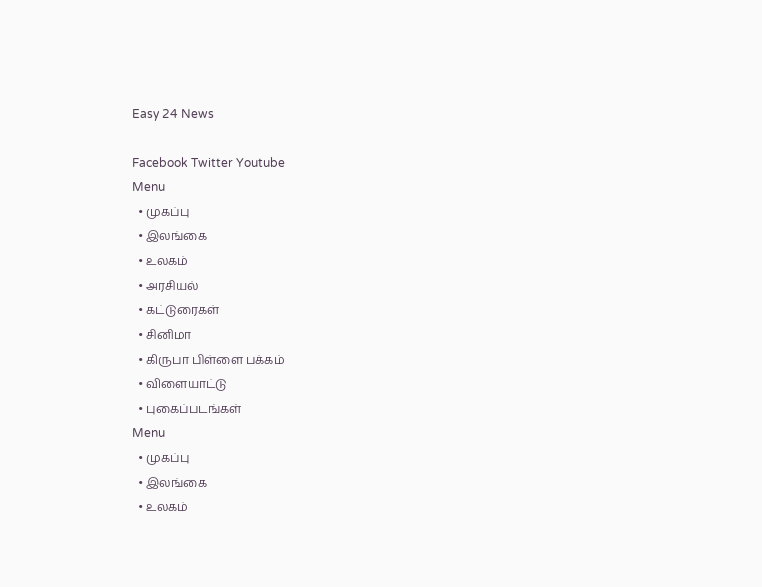Easy 24 News

Facebook Twitter Youtube
Menu
  • முகப்பு
  • இலங்கை
  • உலகம்
  • அரசியல்
  • கட்டுரைகள்
  • சினிமா
  • கிருபா பிள்ளை பக்கம்
  • விளையாட்டு
  • புகைப்படங்கள்
Menu
  • முகப்பு
  • இலங்கை
  • உலகம்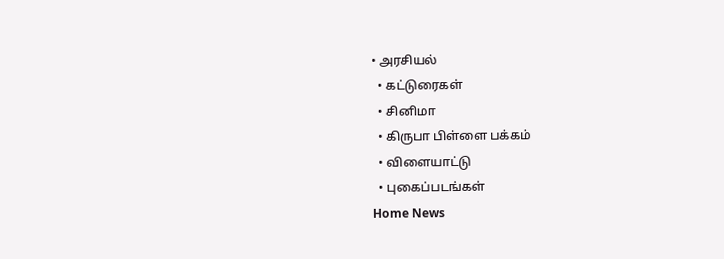• அரசியல்
  • கட்டுரைகள்
  • சினிமா
  • கிருபா பிள்ளை பக்கம்
  • விளையாட்டு
  • புகைப்படங்கள்
Home News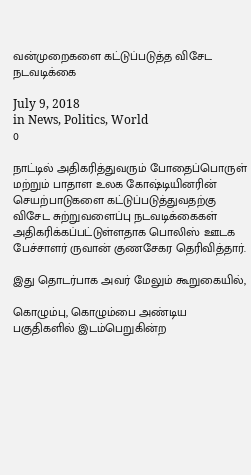வன்முறைகளை கட்டுப்படுத்த விசேட நடவடிக்கை

July 9, 2018
in News, Politics, World
0

நாட்டில் அதிகரித்துவரும் போதைப்பொருள் மற்றும் பாதாள உலக கோஷ்டியினரின் செயற்பாடுகளை கட்டுப்படுத்துவதற்கு விசேட சுற்றுவளைப்பு நடவடிக்கைகள் அதிகரிக்கப்பட்டுள்ளதாக பொலிஸ் ஊடக பேச்சாளர் ருவான் குணசேகர தெரிவித்தார்.

இது தொடர்பாக அவர் மேலும் கூறுகையில்,

கொழும்பு, கொழும்பை அண்டிய பகுதிகளில் இடம்பெறுகின்ற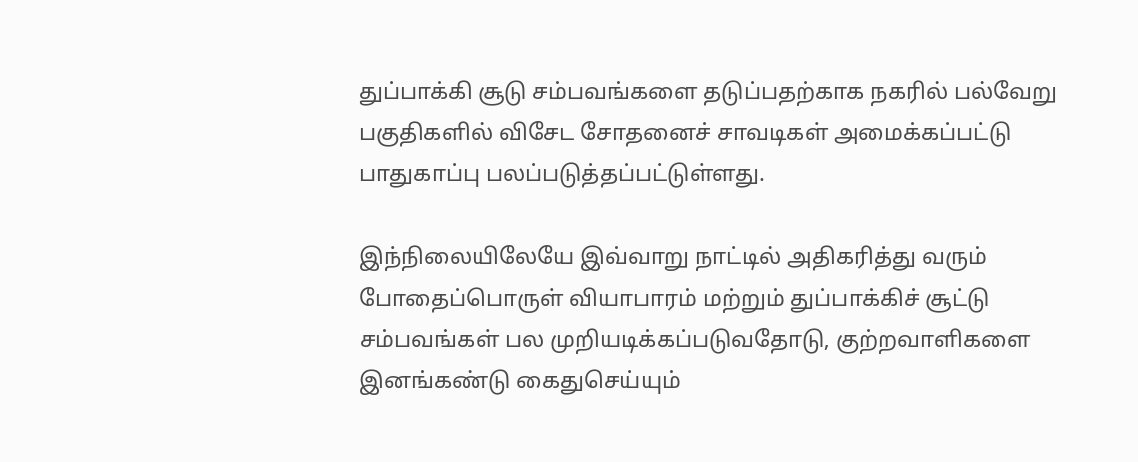துப்பாக்கி சூடு சம்பவங்களை தடுப்பதற்காக நகரில் பல்வேறு பகுதிகளில் விசேட சோதனைச் சாவடிகள் அமைக்கப்பட்டு பாதுகாப்பு பலப்படுத்தப்பட்டுள்ளது.

இந்நிலையிலேயே இவ்வாறு நாட்டில் அதிகரித்து வரும் போதைப்பொருள் வியாபாரம் மற்றும் துப்பாக்கிச் சூட்டு சம்பவங்கள் பல முறியடிக்கப்படுவதோடு, குற்றவாளிகளை இனங்கண்டு கைதுசெய்யும்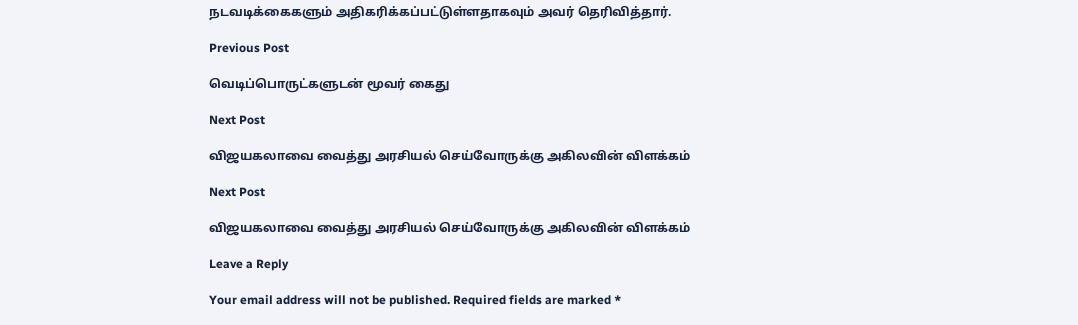நடவடிக்கைகளும் அதிகரிக்கப்பட்டுள்ளதாகவும் அவர் தெரிவித்தார்.

Previous Post

வெடிப்பொருட்களுடன் மூவர் கைது

Next Post

விஜயகலாவை வைத்து அரசியல் செய்வோருக்கு அகிலவின் விளக்கம்

Next Post

விஜயகலாவை வைத்து அரசியல் செய்வோருக்கு அகிலவின் விளக்கம்

Leave a Reply

Your email address will not be published. Required fields are marked *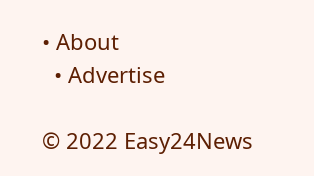• About
  • Advertise

© 2022 Easy24News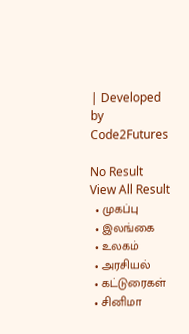| Developed by Code2Futures

No Result
View All Result
  • முகப்பு
  • இலங்கை
  • உலகம்
  • அரசியல்
  • கட்டுரைகள்
  • சினிமா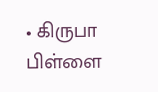• கிருபா பிள்ளை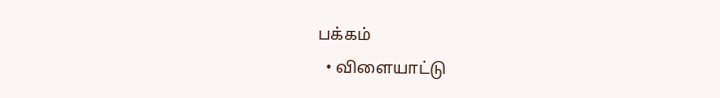பக்கம்
  • விளையாட்டு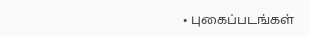• புகைப்படங்கள்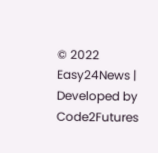© 2022 Easy24News | Developed by Code2Futures